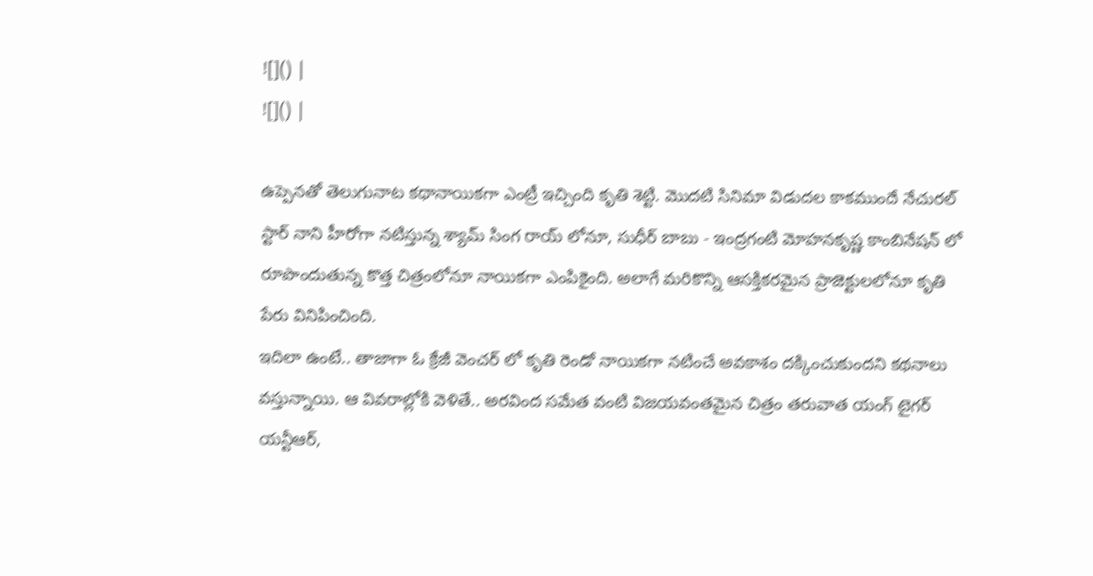![]() |
![]() |

ఉప్పెనతో తెలుగునాట కథానాయికగా ఎంట్రీ ఇచ్చింది కృతి శెట్టి. మొదటి సినిమా విడుదల కాకముందే నేచురల్ స్టార్ నాని హీరోగా నటిస్తున్న శ్యామ్ సింగ రాయ్ లోనూ, సుధీర్ బాబు - ఇంద్రగంటి మోహనకృష్ణ కాంబినేషన్ లో రూపొందుతున్న కొత్త చిత్రంలోనూ నాయికగా ఎంపికైంది. అలాగే మరికొన్ని ఆసక్తికరమైన ప్రాజెక్టులలోనూ కృతి పేరు వినిపించింది.
ఇదిలా ఉంటే.. తాజాగా ఓ క్రేజీ వెంచర్ లో కృతి రెండో నాయికగా నటించే అవకాశం దక్కించుకుందని కథనాలు వస్తున్నాయి. ఆ వివరాల్లోకి వెళితే.. అరవింద సమేత వంటి విజయవంతమైన చిత్రం తరువాత యంగ్ టైగర్ యన్టీఆర్,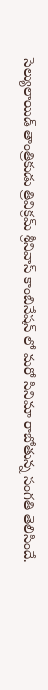సెల్యులాయిడ్ తాంత్రికుడు త్రివిక్రమ్ శ్రీనివాస్ కాంబినేషన్ లో మరో సినిమా రాబోతున్న సంగతి తెలిసిందే.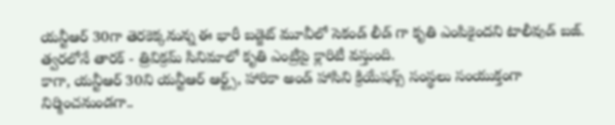యన్టీఆర్ 30గా తెరకెక్కనున్న ఈ భారీ బడ్జెట్ మూవీలో సెకండ్ లీడ్ గా కృతి ఎంపికైందని టాలీవుడ్ బజ్. త్వరలోనే తారక్ - త్రివిక్రమ్ సినిమాలో కృతి ఎంట్రీపై క్లారిటీ వస్తుంది.
కాగా, యన్టీఆర్ 30ని యన్టీఆర్ ఆర్ట్స్, హారికా అండ్ హాసిని క్రియేషన్స్ సంస్థలు సంయుక్తంగా నిర్మించనుండగా..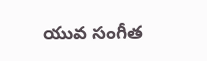యువ సంగీత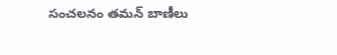సంచలనం తమన్ బాణీలు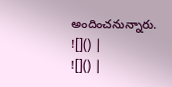అందించనున్నారు.
![]() |
![]() |